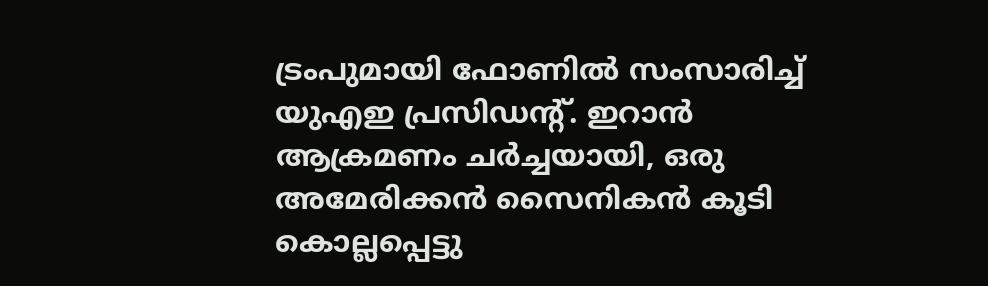ട്രംപുമായി ഫോണിൽ സംസാരിച്ച് യുഎഇ പ്രസിഡൻ്റ്. ഇറാൻ ആക്രമണം ചർച്ചയായി, ഒരു അമേരിക്കൻ സൈനികൻ കൂടി കൊല്ലപ്പെട്ടു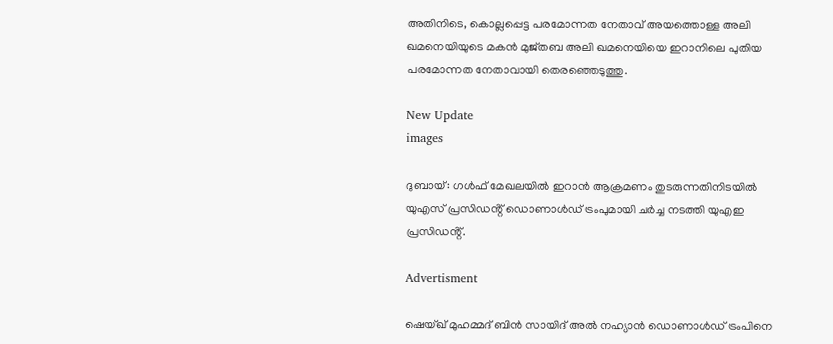അതിനിടെ, കൊല്ലപ്പെട്ട പരമോന്നത നേതാവ് അയത്തൊള്ള അലി ഖമനെയിയുടെ മകൻ മുജ്‌തബ അലി ഖമനെയിയെ ഇറാനിലെ പുതിയ പരമോന്നത നേതാവായി തെരഞ്ഞെടുത്തു.

New Update
images

ദുബായ്: ഗൾഫ് മേഖലയിൽ ഇറാൻ ആക്രമണം തുടരുന്നതിനിടയിൽ യുഎസ് പ്രസിഡൻ്റ് ഡൊണാൾഡ് ട്രംപുമായി ചർച്ച നടത്തി യുഎഇ പ്രസിഡൻ്റ്.

Advertisment

ഷെയ്ഖ് മുഹമ്മദ് ബിൻ സായിദ് അൽ നഹ്യാൻ ഡൊണാൾഡ് ട്രംപിനെ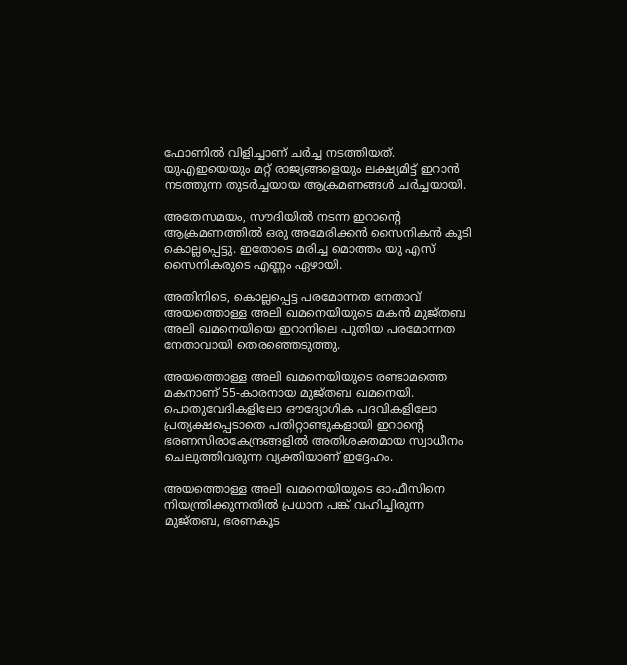ഫോണിൽ വിളിച്ചാണ് ചർച്ച നടത്തിയത്. യുഎഇയെയും മറ്റ് രാജ്യങ്ങളെയും ലക്ഷ്യമിട്ട് ഇറാൻ നടത്തുന്ന തുടർച്ചയായ ആക്രമണങ്ങൾ ചർച്ചയായി.

അതേസമയം, സൗദിയിൽ നടന്ന ഇറാൻ്റെ ആക്രമണത്തിൽ ഒരു അമേരിക്കൻ സൈനികൻ കൂടി കൊല്ലപ്പെട്ടു. ഇതോടെ മരിച്ച മൊത്തം യു എസ് സൈനികരുടെ എണ്ണം ഏഴായി.

അതിനിടെ, കൊല്ലപ്പെട്ട പരമോന്നത നേതാവ് അയത്തൊള്ള അലി ഖമനെയിയുടെ മകൻ മുജ്‌തബ അലി ഖമനെയിയെ ഇറാനിലെ പുതിയ പരമോന്നത നേതാവായി തെരഞ്ഞെടുത്തു.

അയത്തൊള്ള അലി ഖമനെയിയുടെ രണ്ടാമത്തെ മകനാണ് 55-കാരനായ മുജ്‌തബ ഖമനെയി. പൊതുവേദികളിലോ ഔദ്യോഗിക പദവികളിലോ പ്രത്യക്ഷപ്പെടാതെ പതിറ്റാണ്ടുകളായി ഇറാന്റെ ഭരണസിരാകേന്ദ്രങ്ങളിൽ അതിശക്തമായ സ്വാധീനം ചെലുത്തിവരുന്ന വ്യക്തിയാണ് ഇദ്ദേഹം.

അയത്തൊള്ള അലി ഖമനെയിയുടെ ഓഫീസിനെ നിയന്ത്രിക്കുന്നതിൽ പ്രധാന പങ്ക് വഹിച്ചിരുന്ന മുജ്‌തബ, ഭരണകൂട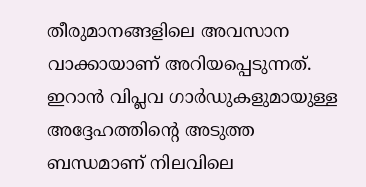തീരുമാനങ്ങളിലെ അവസാന വാക്കായാണ് അറിയപ്പെടുന്നത്. ഇറാൻ വിപ്ലവ ഗാർഡുകളുമായുള്ള അദ്ദേഹത്തിന്റെ അടുത്ത ബന്ധമാണ് നിലവിലെ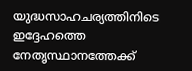യുദ്ധസാഹചര്യത്തിനിടെ ഇദ്ദേഹത്തെ നേതൃസ്ഥാനത്തേക്ക്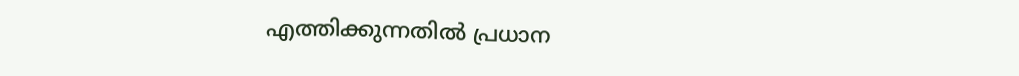എത്തിക്കുന്നതിൽ പ്രധാന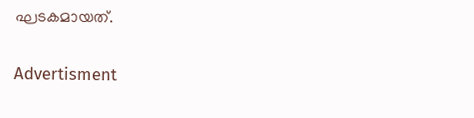ഘടകമായത്.

Advertisment